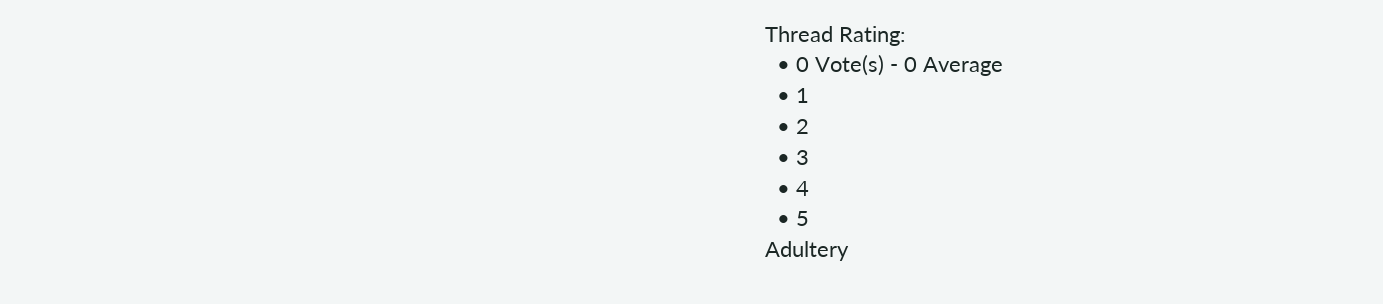Thread Rating:
  • 0 Vote(s) - 0 Average
  • 1
  • 2
  • 3
  • 4
  • 5
Adultery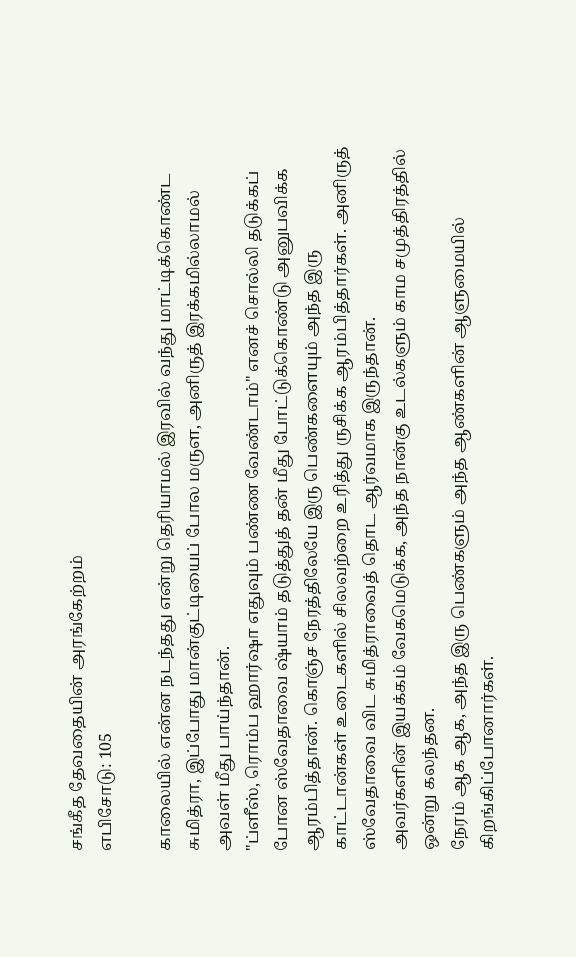சங்கீத தேவதையின் அரங்கேற்றம்
எபிசோடு: 105

காலையில் என்ன நடந்தது என்று தெரியாமல் இரவில் வந்து மாட்டிக்கொண்ட சுமித்ரா, இப்போது மான்குட்டியைப் போல மருள, அனிருத் இரக்கமில்லாமல் அவள் மீது பாய்ந்தான்.
"ப்ளீஸ், ரொம்ப ஹார்ஷா எதுவும் பண்ண வேண்டாம்" எனச் சொல்லி தடுக்கப் போன ஸ்வேதாவை ஷ்யாம் தடுத்துத் தன் மீது போட்டுக்கொண்டு அனுபவிக்க ஆரம்பித்தான். கொஞ்ச நேரத்திலேயே இரு பெண்களையும் அந்த இரு காட்டான்கள் உடைகளில் சிலவற்றை உரித்து ருசிக்க ஆரம்பித்தார்கள். அனிருத் ஸ்வேதாவை விட சுமித்ராவைத் தொட ஆர்வமாக இருந்தான்.
அவர்களின் இயக்கம் வேகமெடுக்க, அந்த நான்கு உடல்களும் காம சமுத்திரத்தில் ஒன்று கலந்தன.
நேரம் ஆக ஆக, அந்த இரு பெண்களும் அந்த ஆண்களின் ஆளுமையில் கிறங்கிப்போனார்கள்.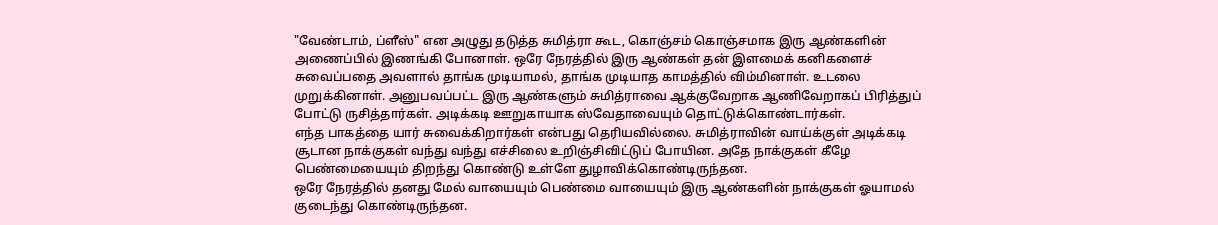"வேண்டாம், ப்ளீஸ்" என அழுது தடுத்த சுமித்ரா கூட, கொஞ்சம் கொஞ்சமாக இரு ஆண்களின் அணைப்பில் இணங்கி போனாள். ஒரே நேரத்தில் இரு ஆண்கள் தன் இளமைக் கனிகளைச் சுவைப்பதை அவளால் தாங்க முடியாமல், தாங்க முடியாத காமத்தில் விம்மினாள். உடலை முறுக்கினாள். அனுபவப்பட்ட இரு ஆண்களும் சுமித்ராவை ஆக்குவேறாக ஆணிவேறாகப் பிரித்துப் போட்டு ருசித்தார்கள். அடிக்கடி ஊறுகாயாக ஸ்வேதாவையும் தொட்டுக்கொண்டார்கள்.
எந்த பாகத்தை யார் சுவைக்கிறார்கள் என்பது தெரியவில்லை. சுமித்ராவின் வாய்க்குள் அடிக்கடி சூடான நாக்குகள் வந்து வந்து எச்சிலை உறிஞ்சிவிட்டுப் போயின. அதே நாக்குகள் கீழே பெண்மையையும் திறந்து கொண்டு உள்ளே துழாவிக்கொண்டிருந்தன.
ஒரே நேரத்தில் தனது மேல் வாயையும் பெண்மை வாயையும் இரு ஆண்களின் நாக்குகள் ஓயாமல் குடைந்து கொண்டிருந்தன.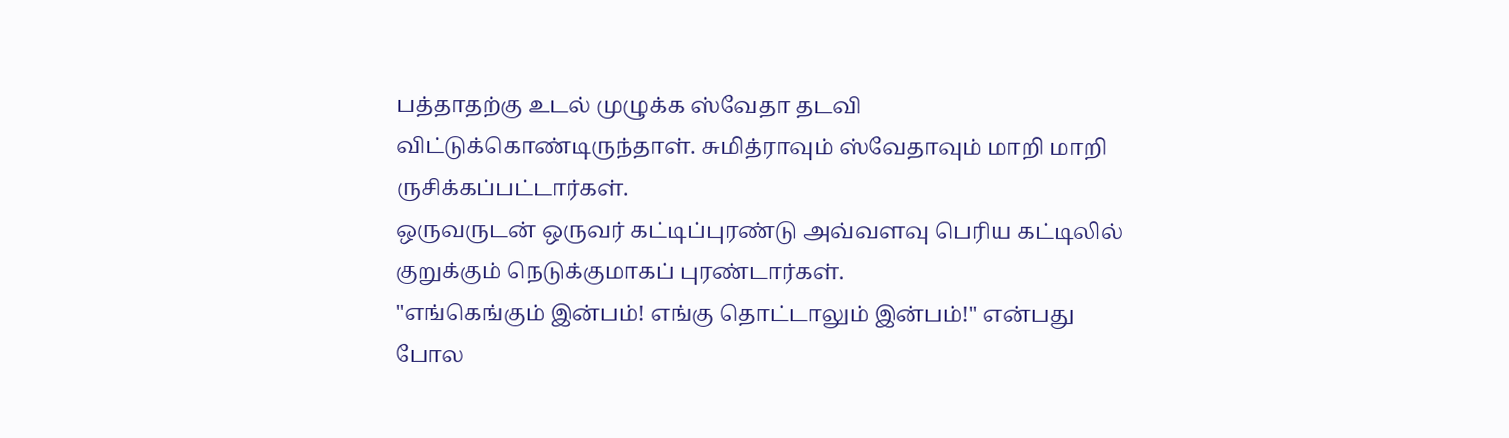பத்தாதற்கு உடல் முழுக்க ஸ்வேதா தடவி விட்டுக்கொண்டிருந்தாள். சுமித்ராவும் ஸ்வேதாவும் மாறி மாறி ருசிக்கப்பட்டார்கள்.
ஒருவருடன் ஒருவர் கட்டிப்புரண்டு அவ்வளவு பெரிய கட்டிலில் குறுக்கும் நெடுக்குமாகப் புரண்டார்கள்.
"எங்கெங்கும் இன்பம்! எங்கு தொட்டாலும் இன்பம்!" என்பது போல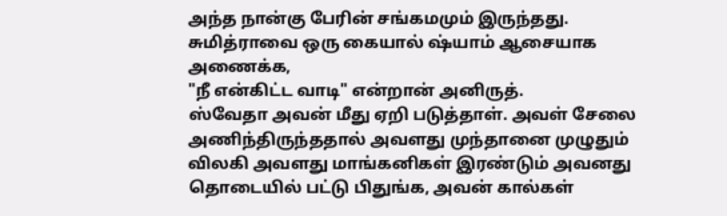அந்த நான்கு பேரின் சங்கமமும் இருந்தது.
சுமித்ராவை ஒரு கையால் ஷ்யாம் ஆசையாக அணைக்க,
"நீ என்கிட்ட வாடி" என்றான் அனிருத்.
ஸ்வேதா அவன் மீது ஏறி படுத்தாள். அவள் சேலை அணிந்திருந்ததால் அவளது முந்தானை முழுதும் விலகி அவளது மாங்கனிகள் இரண்டும் அவனது தொடையில் பட்டு பிதுங்க, அவன் கால்கள்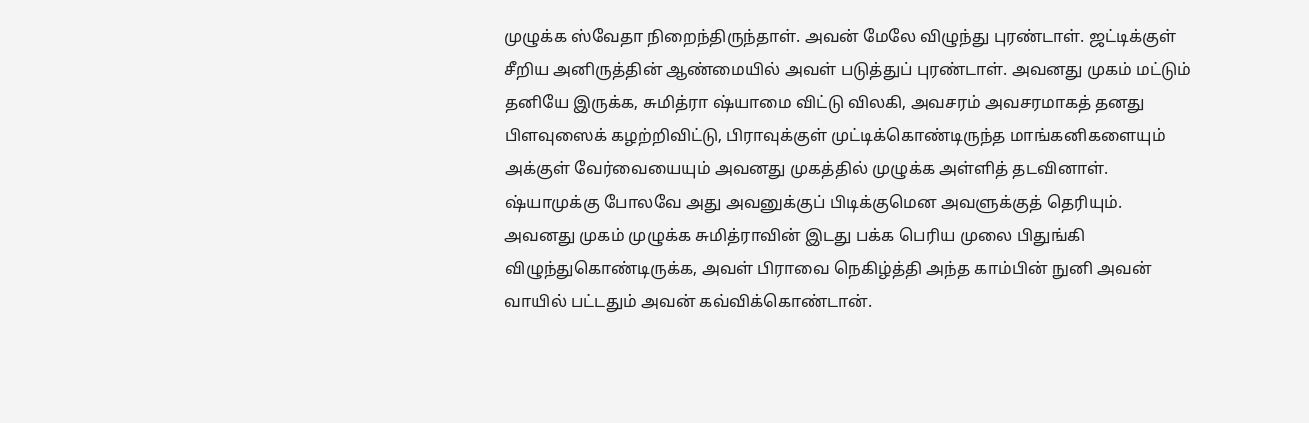முழுக்க ஸ்வேதா நிறைந்திருந்தாள். அவன் மேலே விழுந்து புரண்டாள். ஜட்டிக்குள் சீறிய அனிருத்தின் ஆண்மையில் அவள் படுத்துப் புரண்டாள். அவனது முகம் மட்டும் தனியே இருக்க, சுமித்ரா ஷ்யாமை விட்டு விலகி, அவசரம் அவசரமாகத் தனது பிளவுஸைக் கழற்றிவிட்டு, பிராவுக்குள் முட்டிக்கொண்டிருந்த மாங்கனிகளையும் அக்குள் வேர்வையையும் அவனது முகத்தில் முழுக்க அள்ளித் தடவினாள்.
ஷ்யாமுக்கு போலவே அது அவனுக்குப் பிடிக்குமென அவளுக்குத் தெரியும்.
அவனது முகம் முழுக்க சுமித்ராவின் இடது பக்க பெரிய முலை பிதுங்கி விழுந்துகொண்டிருக்க, அவள் பிராவை நெகிழ்த்தி அந்த காம்பின் நுனி அவன் வாயில் பட்டதும் அவன் கவ்விக்கொண்டான்.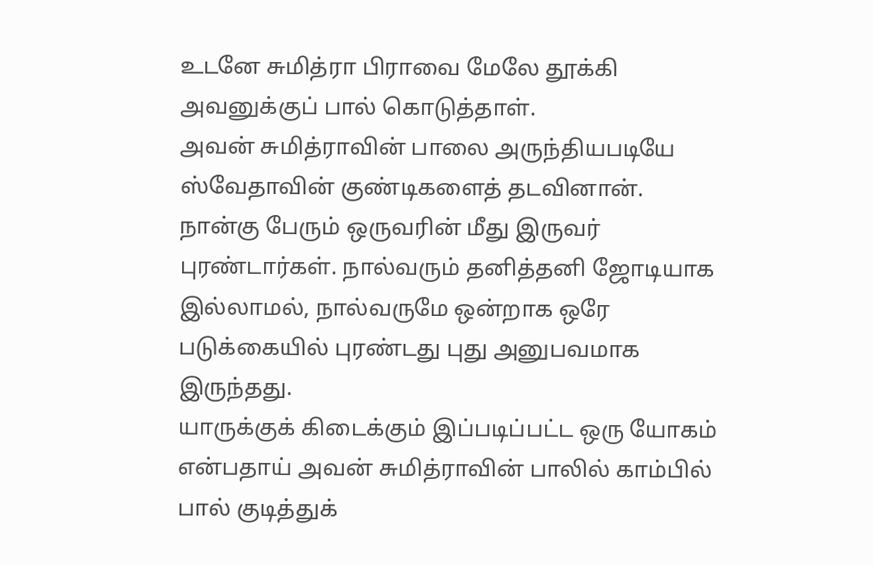உடனே சுமித்ரா பிராவை மேலே தூக்கி அவனுக்குப் பால் கொடுத்தாள்.
அவன் சுமித்ராவின் பாலை அருந்தியபடியே ஸ்வேதாவின் குண்டிகளைத் தடவினான்.
நான்கு பேரும் ஒருவரின் மீது இருவர் புரண்டார்கள். நால்வரும் தனித்தனி ஜோடியாக இல்லாமல், நால்வருமே ஒன்றாக ஒரே படுக்கையில் புரண்டது புது அனுபவமாக இருந்தது.
யாருக்குக் கிடைக்கும் இப்படிப்பட்ட ஒரு யோகம் என்பதாய் அவன் சுமித்ராவின் பாலில் காம்பில் பால் குடித்துக்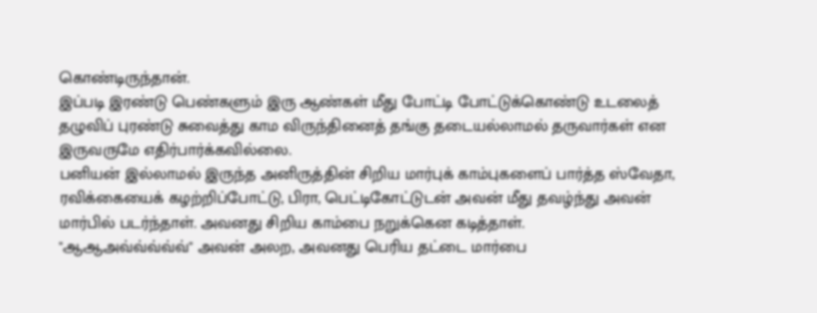கொண்டிருந்தான்.
இப்படி இரண்டு பெண்களும் இரு ஆண்கள் மீது போட்டி போட்டுக்கொண்டு உடலைத் தழுவிப் புரண்டு சுவைத்து காம விருந்தினைத் தங்கு தடையல்லாமல் தருவார்கள் என இருவருமே எதிர்பார்க்கவில்லை.
பனியன் இல்லாமல் இருந்த அனிருத்தின் சிறிய மார்புக் காம்புகளைப் பார்த்த ஸ்வேதா, ரவிக்கையைக் கழற்றிப்போட்டு, பிரா, பெட்டிகோட்டுடன் அவன் மீது தவழ்ந்து அவன் மார்பில் படர்ந்தாள். அவனது சிறிய காம்பை நறுக்கென கடித்தாள்.
"ஆஆஅவ்வ்வ்வ்வ்" அவன் அலற, அவனது பெரிய தட்டை மார்பை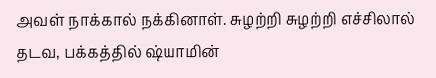அவள் நாக்கால் நக்கினாள். சுழற்றி சுழற்றி எச்சிலால் தடவ, பக்கத்தில் ஷ்யாமின்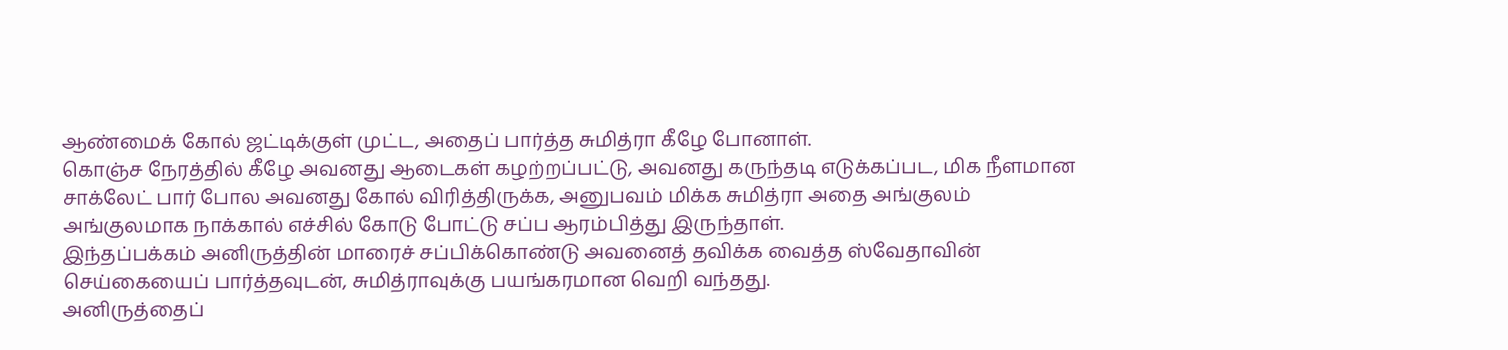ஆண்மைக் கோல் ஜட்டிக்குள் முட்ட, அதைப் பார்த்த சுமித்ரா கீழே போனாள்.
கொஞ்ச நேரத்தில் கீழே அவனது ஆடைகள் கழற்றப்பட்டு, அவனது கருந்தடி எடுக்கப்பட, மிக நீளமான சாக்லேட் பார் போல அவனது கோல் விரித்திருக்க, அனுபவம் மிக்க சுமித்ரா அதை அங்குலம் அங்குலமாக நாக்கால் எச்சில் கோடு போட்டு சப்ப ஆரம்பித்து இருந்தாள்.
இந்தப்பக்கம் அனிருத்தின் மாரைச் சப்பிக்கொண்டு அவனைத் தவிக்க வைத்த ஸ்வேதாவின் செய்கையைப் பார்த்தவுடன், சுமித்ராவுக்கு பயங்கரமான வெறி வந்தது.
அனிருத்தைப்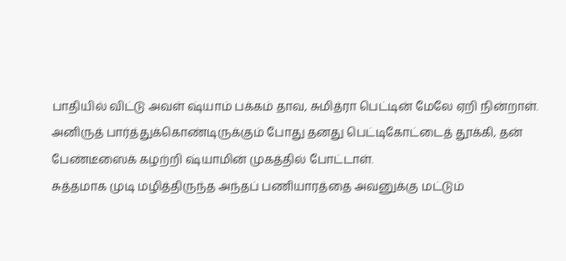பாதியில் விட்டு அவள் ஷ்யாம் பக்கம் தாவ, சுமித்ரா பெட்டின் மேலே ஏறி நின்றாள்.
அனிருத் பார்த்துக்கொண்டிருக்கும் போது தனது பெட்டிகோட்டைத் தூக்கி, தன் பேண்டீஸைக் கழற்றி ஷ்யாமின் முகத்தில் போட்டாள்.
சுத்தமாக முடி மழித்திருந்த அந்தப் பணியாரத்தை அவனுக்கு மட்டும்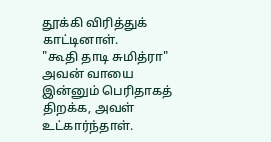தூக்கி விரித்துக் காட்டினாள்.
"கூதி தாடி சுமித்ரா" அவன் வாயை இன்னும் பெரிதாகத் திறக்க, அவள் உட்கார்ந்தாள்.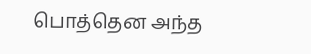பொத்தென அந்த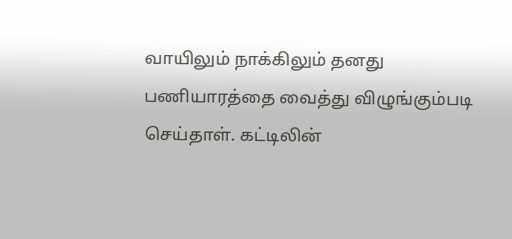வாயிலும் நாக்கிலும் தனது பணியாரத்தை வைத்து விழுங்கும்படி செய்தாள். கட்டிலின்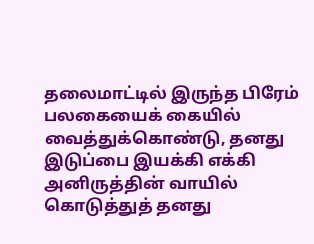தலைமாட்டில் இருந்த பிரேம் பலகையைக் கையில் வைத்துக்கொண்டு, தனது இடுப்பை இயக்கி எக்கி அனிருத்தின் வாயில் கொடுத்துத் தனது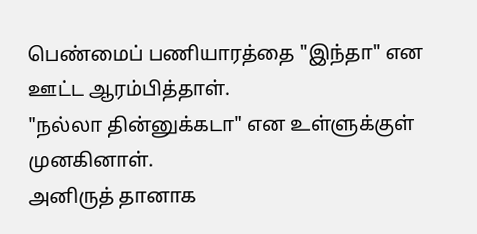பெண்மைப் பணியாரத்தை "இந்தா" என ஊட்ட ஆரம்பித்தாள்.
"நல்லா தின்னுக்கடா" என உள்ளுக்குள் முனகினாள்.
அனிருத் தானாக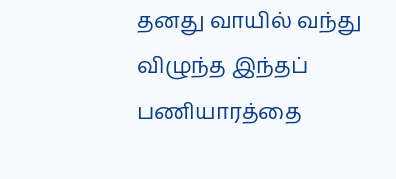தனது வாயில் வந்து விழுந்த இந்தப் பணியாரத்தை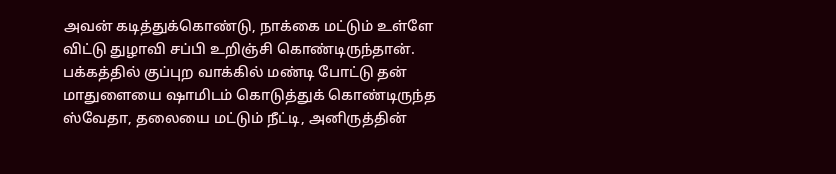அவன் கடித்துக்கொண்டு, நாக்கை மட்டும் உள்ளே விட்டு துழாவி சப்பி உறிஞ்சி கொண்டிருந்தான். பக்கத்தில் குப்புற வாக்கில் மண்டி போட்டு தன் மாதுளையை ஷாமிடம் கொடுத்துக் கொண்டிருந்த ஸ்வேதா, தலையை மட்டும் நீட்டி, அனிருத்தின்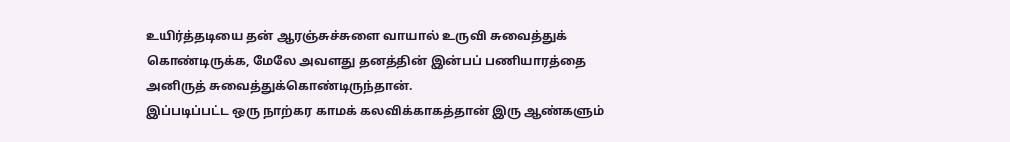உயிர்த்தடியை தன் ஆரஞ்சுச்சுளை வாயால் உருவி சுவைத்துக் கொண்டிருக்க, மேலே அவளது தனத்தின் இன்பப் பணியாரத்தை அனிருத் சுவைத்துக்கொண்டிருந்தான்.
இப்படிப்பட்ட ஒரு நாற்கர காமக் கலவிக்காகத்தான் இரு ஆண்களும்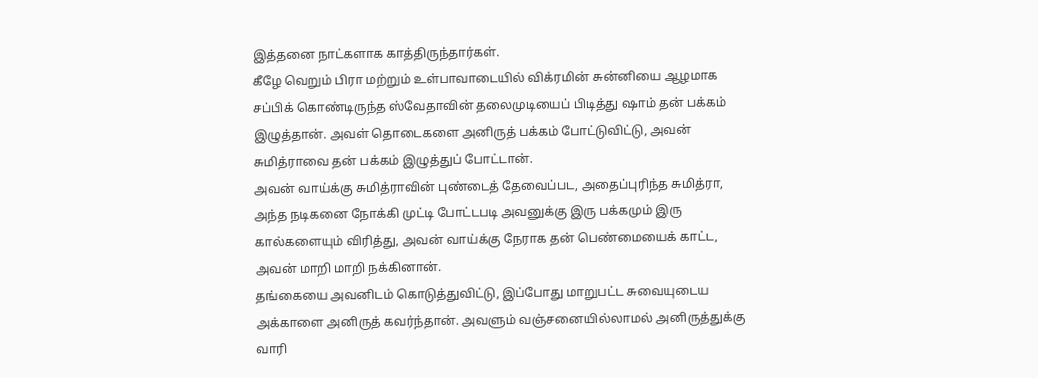இத்தனை நாட்களாக காத்திருந்தார்கள்.
கீழே வெறும் பிரா மற்றும் உள்பாவாடையில் விக்ரமின் சுன்னியை ஆழமாக சப்பிக் கொண்டிருந்த ஸ்வேதாவின் தலைமுடியைப் பிடித்து ஷாம் தன் பக்கம் இழுத்தான். அவள் தொடைகளை அனிருத் பக்கம் போட்டுவிட்டு, அவன் சுமித்ராவை தன் பக்கம் இழுத்துப் போட்டான்.
அவன் வாய்க்கு சுமித்ராவின் புண்டைத் தேவைப்பட, அதைப்புரிந்த சுமித்ரா, அந்த நடிகனை நோக்கி முட்டி போட்டபடி அவனுக்கு இரு பக்கமும் இரு கால்களையும் விரித்து, அவன் வாய்க்கு நேராக தன் பெண்மையைக் காட்ட, அவன் மாறி மாறி நக்கினான்.
தங்கையை அவனிடம் கொடுத்துவிட்டு, இப்போது மாறுபட்ட சுவையுடைய அக்காளை அனிருத் கவர்ந்தான். அவளும் வஞ்சனையில்லாமல் அனிருத்துக்கு வாரி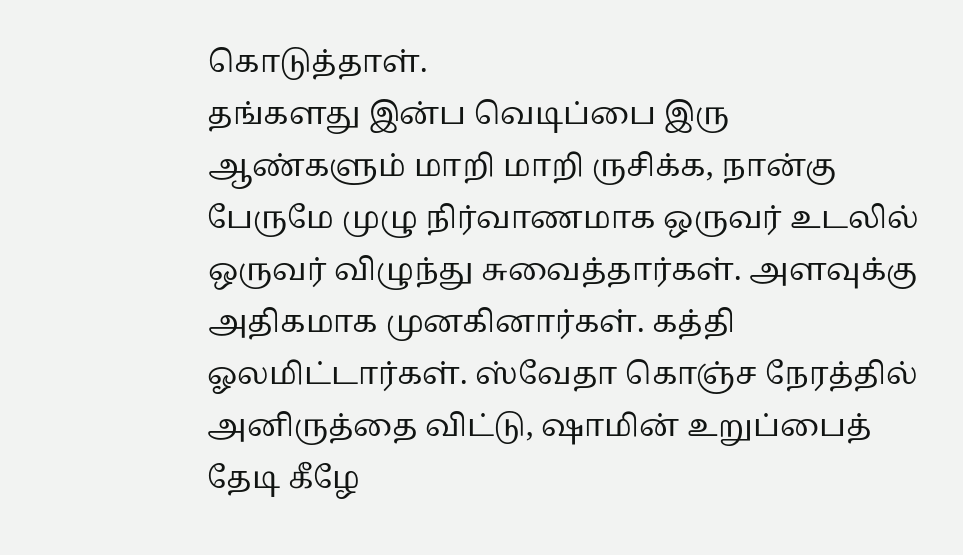கொடுத்தாள்.
தங்களது இன்ப வெடிப்பை இரு ஆண்களும் மாறி மாறி ருசிக்க, நான்கு பேருமே முழு நிர்வாணமாக ஒருவர் உடலில் ஒருவர் விழுந்து சுவைத்தார்கள். அளவுக்கு அதிகமாக முனகினார்கள். கத்தி ஓலமிட்டார்கள். ஸ்வேதா கொஞ்ச நேரத்தில் அனிருத்தை விட்டு, ஷாமின் உறுப்பைத் தேடி கீழே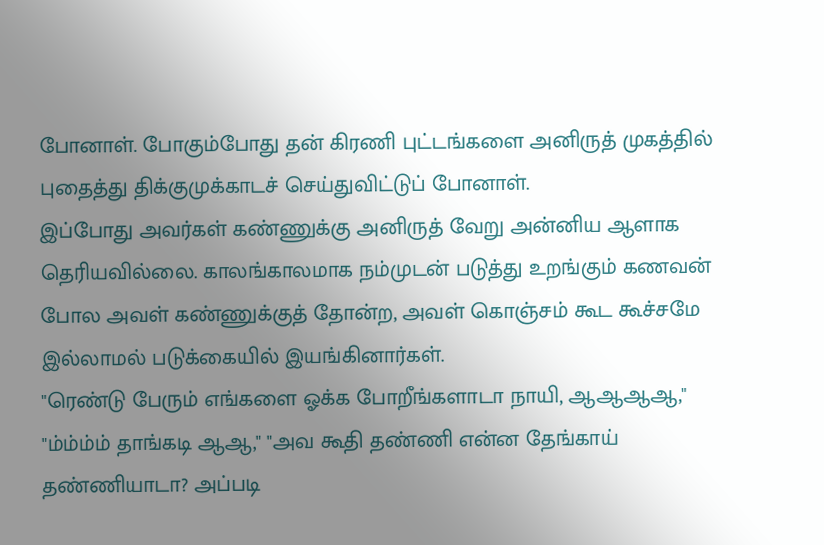போனாள். போகும்போது தன் கிரணி புட்டங்களை அனிருத் முகத்தில் புதைத்து திக்குமுக்காடச் செய்துவிட்டுப் போனாள்.
இப்போது அவர்கள் கண்ணுக்கு அனிருத் வேறு அன்னிய ஆளாக தெரியவில்லை. காலங்காலமாக நம்முடன் படுத்து உறங்கும் கணவன் போல அவள் கண்ணுக்குத் தோன்ற, அவள் கொஞ்சம் கூட கூச்சமே இல்லாமல் படுக்கையில் இயங்கினார்கள்.
"ரெண்டு பேரும் எங்களை ஓக்க போறீங்களாடா நாயி, ஆஆஆஆ," "ம்ம்ம்ம் தாங்கடி ஆஆ," "அவ கூதி தண்ணி என்ன தேங்காய் தண்ணியாடா? அப்படி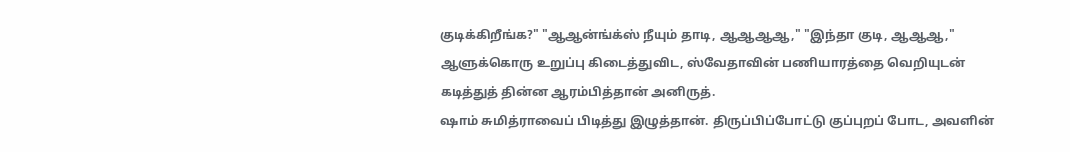குடிக்கிறீங்க?" "ஆஆன்ங்க்ஸ் நீயும் தாடி, ஆஆஆஆ," "இந்தா குடி, ஆஆஆ,"
ஆளுக்கொரு உறுப்பு கிடைத்துவிட, ஸ்வேதாவின் பணியாரத்தை வெறியுடன் கடித்துத் தின்ன ஆரம்பித்தான் அனிருத்.
ஷாம் சுமித்ராவைப் பிடித்து இழுத்தான். திருப்பிப்போட்டு குப்புறப் போட, அவளின்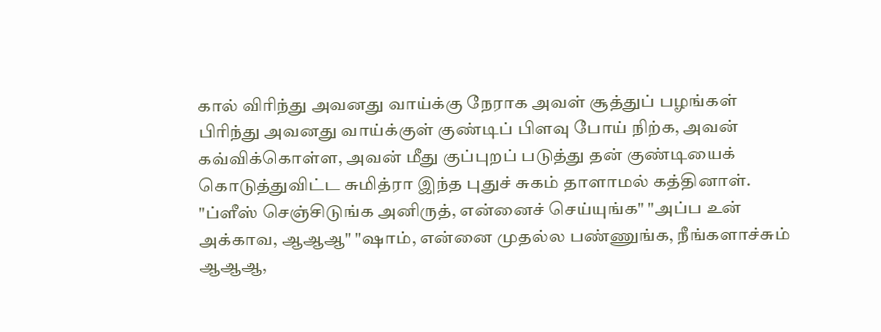கால் விரிந்து அவனது வாய்க்கு நேராக அவள் சூத்துப் பழங்கள் பிரிந்து அவனது வாய்க்குள் குண்டிப் பிளவு போய் நிற்க, அவன் கவ்விக்கொள்ள, அவன் மீது குப்புறப் படுத்து தன் குண்டியைக் கொடுத்துவிட்ட சுமித்ரா இந்த புதுச் சுகம் தாளாமல் கத்தினாள்.
"ப்ளீஸ் செஞ்சிடுங்க அனிருத், என்னைச் செய்யுங்க" "அப்ப உன் அக்காவ, ஆஆஆ" "ஷாம், என்னை முதல்ல பண்ணுங்க, நீங்களாச்சும் ஆஆஆ,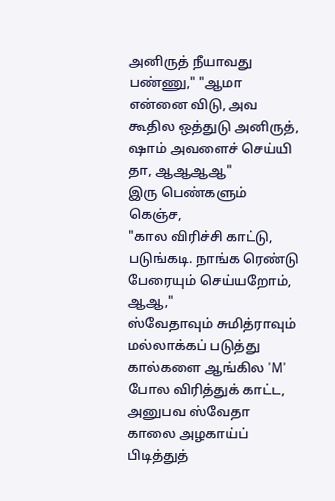அனிருத் நீயாவது பண்ணு," "ஆமா என்னை விடு, அவ கூதில ஒத்துடு அனிருத், ஷாம் அவளைச் செய்யி தா, ஆஆஆஆ"
இரு பெண்களும் கெஞ்ச,
"கால விரிச்சி காட்டு, படுங்கடி. நாங்க ரெண்டு பேரையும் செய்யறோம், ஆஆ,"
ஸ்வேதாவும் சுமித்ராவும் மல்லாக்கப் படுத்து கால்களை ஆங்கில 'M' போல விரித்துக் காட்ட, அனுபவ ஸ்வேதா காலை அழகாய்ப் பிடித்துத்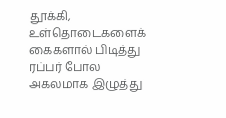தூக்கி, உள்தொடைகளைக் கைகளால் பிடித்து ரப்பர் போல அகலமாக இழுத்து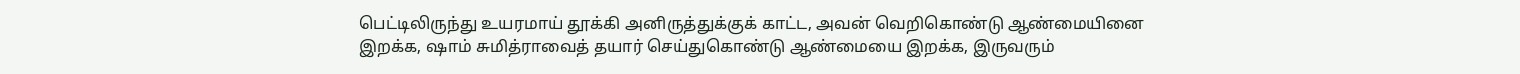பெட்டிலிருந்து உயரமாய் தூக்கி அனிருத்துக்குக் காட்ட, அவன் வெறிகொண்டு ஆண்மையினை இறக்க, ஷாம் சுமித்ராவைத் தயார் செய்துகொண்டு ஆண்மையை இறக்க, இருவரும்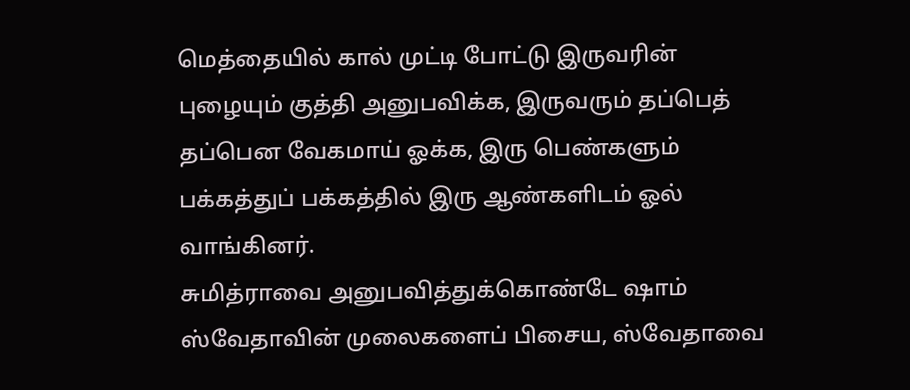மெத்தையில் கால் முட்டி போட்டு இருவரின் புழையும் குத்தி அனுபவிக்க, இருவரும் தப்பெத் தப்பென வேகமாய் ஓக்க, இரு பெண்களும் பக்கத்துப் பக்கத்தில் இரு ஆண்களிடம் ஓல் வாங்கினர்.
சுமித்ராவை அனுபவித்துக்கொண்டே ஷாம் ஸ்வேதாவின் முலைகளைப் பிசைய, ஸ்வேதாவை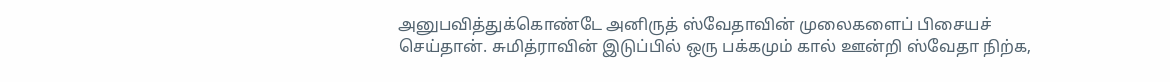அனுபவித்துக்கொண்டே அனிருத் ஸ்வேதாவின் முலைகளைப் பிசையச் செய்தான். சுமித்ராவின் இடுப்பில் ஒரு பக்கமும் கால் ஊன்றி ஸ்வேதா நிற்க,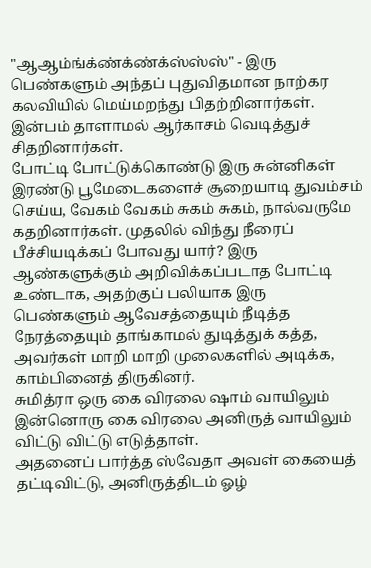"ஆஆம்ங்க்ண்க்ண்க்ஸ்ஸ்ஸ்" - இரு பெண்களும் அந்தப் புதுவிதமான நாற்கர கலவியில் மெய்மறந்து பிதற்றினார்கள்.
இன்பம் தாளாமல் ஆர்காசம் வெடித்துச் சிதறினார்கள்.
போட்டி போட்டுக்கொண்டு இரு சுன்னிகள் இரண்டு பூமேடைகளைச் சூறையாடி துவம்சம் செய்ய, வேகம் வேகம் சுகம் சுகம், நால்வருமே கதறினார்கள். முதலில் விந்து நீரைப் பீச்சியடிக்கப் போவது யார்? இரு ஆண்களுக்கும் அறிவிக்கப்படாத போட்டி உண்டாக, அதற்குப் பலியாக இரு பெண்களும் ஆவேசத்தையும் நீடித்த நேரத்தையும் தாங்காமல் துடித்துக் கத்த, அவர்கள் மாறி மாறி முலைகளில் அடிக்க, காம்பினைத் திருகினர்.
சுமித்ரா ஒரு கை விரலை ஷாம் வாயிலும் இன்னொரு கை விரலை அனிருத் வாயிலும் விட்டு விட்டு எடுத்தாள்.
அதனைப் பார்த்த ஸ்வேதா அவள் கையைத் தட்டிவிட்டு, அனிருத்திடம் ஓழ்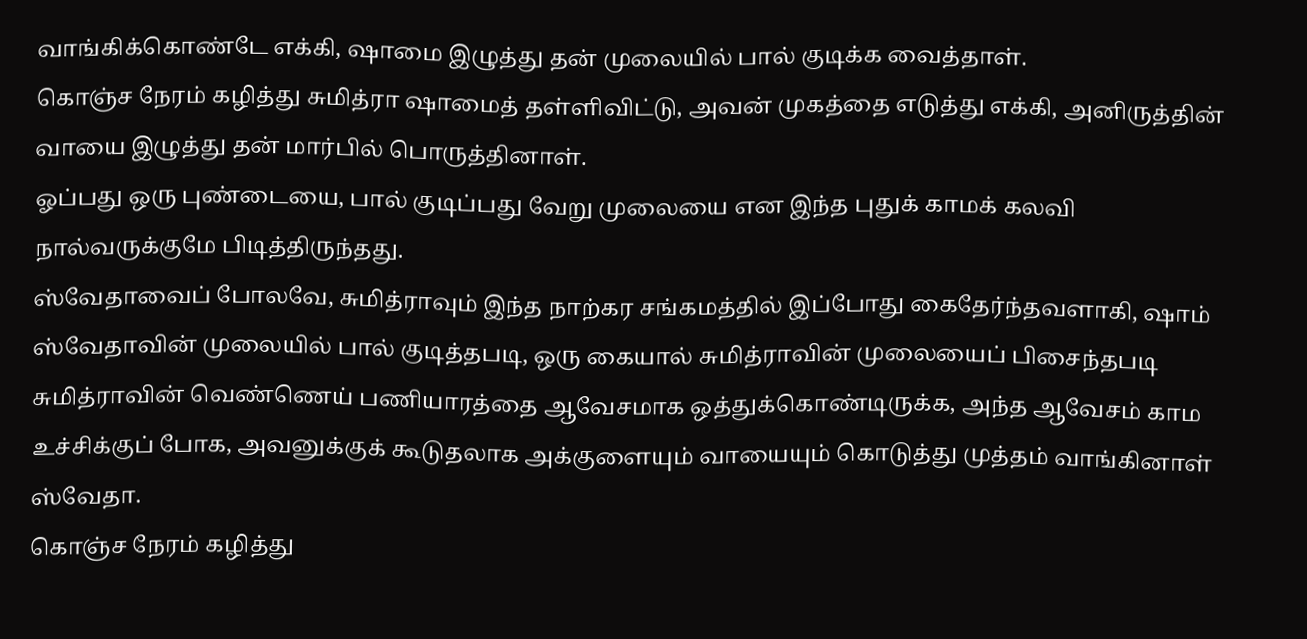வாங்கிக்கொண்டே எக்கி, ஷாமை இழுத்து தன் முலையில் பால் குடிக்க வைத்தாள்.
கொஞ்ச நேரம் கழித்து சுமித்ரா ஷாமைத் தள்ளிவிட்டு, அவன் முகத்தை எடுத்து எக்கி, அனிருத்தின் வாயை இழுத்து தன் மார்பில் பொருத்தினாள்.
ஓப்பது ஒரு புண்டையை, பால் குடிப்பது வேறு முலையை என இந்த புதுக் காமக் கலவி நால்வருக்குமே பிடித்திருந்தது.
ஸ்வேதாவைப் போலவே, சுமித்ராவும் இந்த நாற்கர சங்கமத்தில் இப்போது கைதேர்ந்தவளாகி, ஷாம் ஸ்வேதாவின் முலையில் பால் குடித்தபடி, ஒரு கையால் சுமித்ராவின் முலையைப் பிசைந்தபடி சுமித்ராவின் வெண்ணெய் பணியாரத்தை ஆவேசமாக ஒத்துக்கொண்டிருக்க, அந்த ஆவேசம் காம உச்சிக்குப் போக, அவனுக்குக் கூடுதலாக அக்குளையும் வாயையும் கொடுத்து முத்தம் வாங்கினாள் ஸ்வேதா.
கொஞ்ச நேரம் கழித்து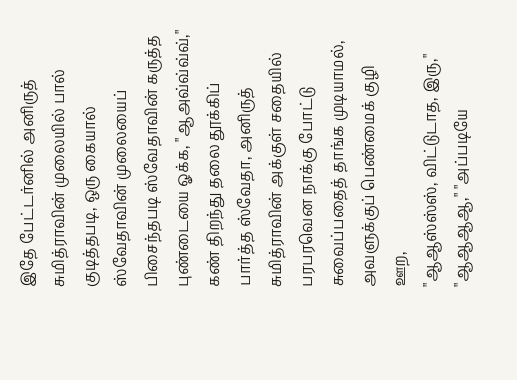இதே பேட்டர்னில் அனிருத் சுமித்ராவின் முலையில் பால் குடித்தபடி, ஒரு கையால் ஸ்வேதாவின் முலையைப் பிசைந்தபடி ஸ்வேதாவின் கருத்த புண்டையை ஓக்க, "ஆஅவ்வ்வ்வ்,"
கண் திறந்து தலை தூக்கிப் பார்த்த ஸ்வேதா, அனிருத் சுமித்ராவின் அக்குள் சதையில் பரபரவென நாக்கு போட்டு சுவைப்பதைத் தாங்க முடியாமல், அவளுக்குப் பெண்மைக் குழி ஊற,
"ஆஆஸ்ஸ்ஸ், விட்டுடாத, இரு," "ஆஆஆஆ," "அப்படியே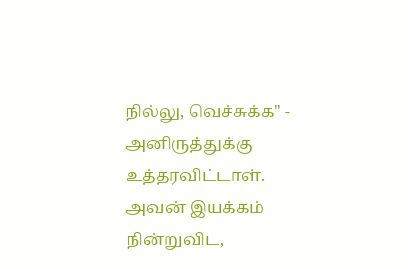நில்லு, வெச்சுக்க" - அனிருத்துக்கு உத்தரவிட்டாள்.
அவன் இயக்கம் நின்றுவிட,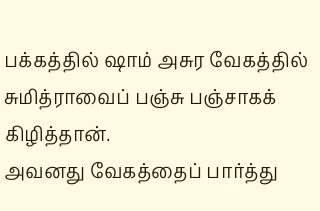பக்கத்தில் ஷாம் அசுர வேகத்தில் சுமித்ராவைப் பஞ்சு பஞ்சாகக் கிழித்தான்.
அவனது வேகத்தைப் பார்த்து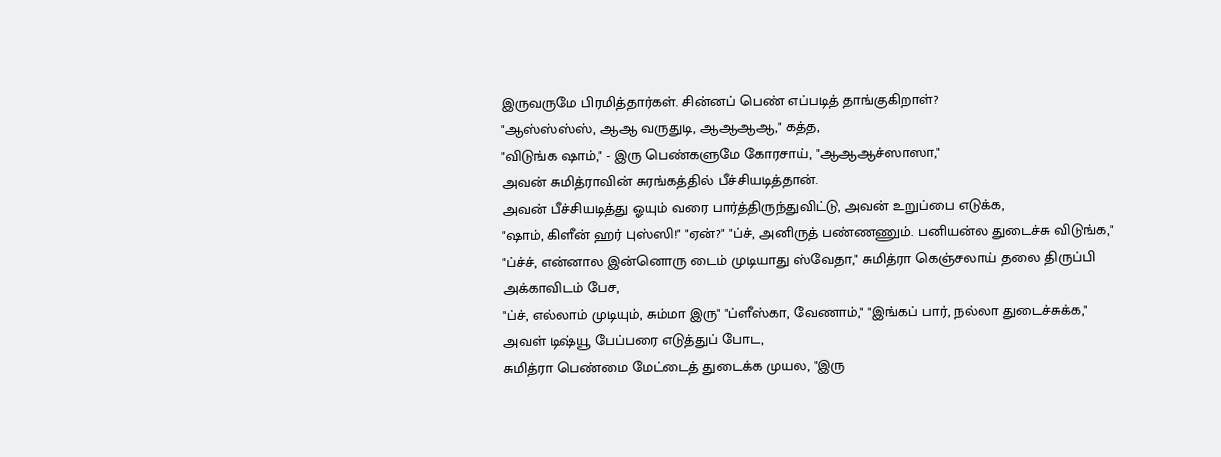இருவருமே பிரமித்தார்கள். சின்னப் பெண் எப்படித் தாங்குகிறாள்?
"ஆஸ்ஸ்ஸ்ஸ், ஆஆ வருதுடி, ஆஆஆஆ," கத்த,
"விடுங்க ஷாம்," - இரு பெண்களுமே கோரசாய், "ஆஆஆச்ஸாஸா,"
அவன் சுமித்ராவின் சுரங்கத்தில் பீச்சியடித்தான்.
அவன் பீச்சியடித்து ஓயும் வரை பார்த்திருந்துவிட்டு, அவன் உறுப்பை எடுக்க,
"ஷாம், கிளீன் ஹர் புஸ்ஸி!" "ஏன்?" "ப்ச், அனிருத் பண்ணணும். பனியன்ல துடைச்சு விடுங்க," "ப்ச்ச், என்னால இன்னொரு டைம் முடியாது ஸ்வேதா," சுமித்ரா கெஞ்சலாய் தலை திருப்பி அக்காவிடம் பேச,
"ப்ச், எல்லாம் முடியும், சும்மா இரு" "ப்ளீஸ்கா, வேணாம்," "இங்கப் பார், நல்லா துடைச்சுக்க," அவள் டிஷ்யூ பேப்பரை எடுத்துப் போட,
சுமித்ரா பெண்மை மேட்டைத் துடைக்க முயல, "இரு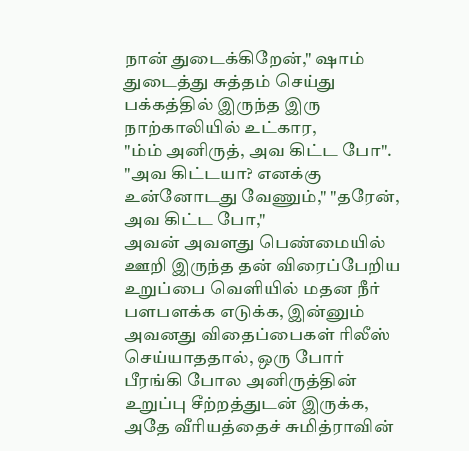நான் துடைக்கிறேன்," ஷாம் துடைத்து சுத்தம் செய்து பக்கத்தில் இருந்த இரு நாற்காலியில் உட்கார,
"ம்ம் அனிருத், அவ கிட்ட போ". "அவ கிட்டயா? எனக்கு உன்னோடது வேணும்," "தரேன், அவ கிட்ட போ,"
அவன் அவளது பெண்மையில் ஊறி இருந்த தன் விரைப்பேறிய உறுப்பை வெளியில் மதன நீர் பளபளக்க எடுக்க, இன்னும் அவனது விதைப்பைகள் ரிலீஸ் செய்யாததால், ஒரு போர் பீரங்கி போல அனிருத்தின் உறுப்பு சீற்றத்துடன் இருக்க, அதே வீரியத்தைச் சுமித்ராவின்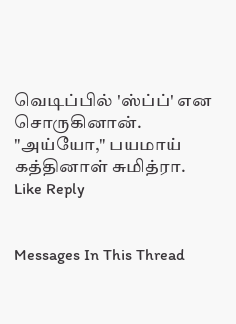வெடிப்பில் 'ஸ்ப்ப்' என சொருகினான்.
"அய்யோ," பயமாய் கத்தினாள் சுமித்ரா.
Like Reply


Messages In This Thread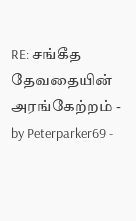RE: சங்கீத தேவதையின் அரங்கேற்றம் - by Peterparker69 -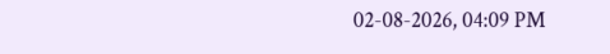02-08-2026, 04:09 PM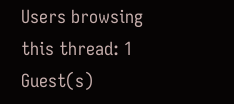Users browsing this thread: 1 Guest(s)